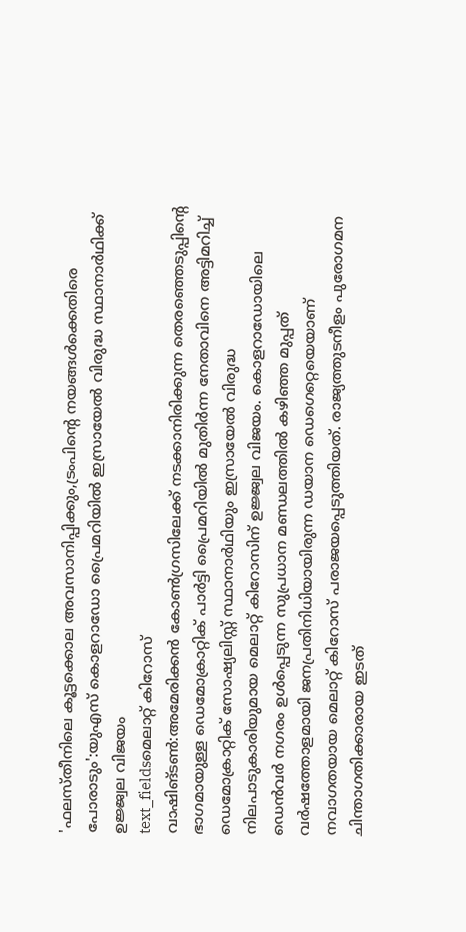'ഫലസ്തീനിലെ കൂട്ടക്കൊല അവസാനിപ്പിക്കും,ട്രംപിന്റെ നയങ്ങൾക്കെതിരെ പോരാടും':യുഎസ് കൊളറാഡോ പ്രൈമറിയിൽ ഇസ്രായേൽ വിരുദ്ധ സ്ഥാനാർഥിക്ക് ഉജ്ജ്വല വിജയം
text_fieldsമെലാറ്റ് കിറോസ്
വാഷിങ്ടൺ:അമേരിക്കൻ കോൺഗ്രസിലേക്ക് നടക്കാനിരിക്കുന്ന തെരഞ്ഞെടുപ്പിന്റെ ഭാഗമായുള്ള ഡെമോക്രാറ്റിക് പാർട്ടി പ്രൈമറിയിൽ മുതിർന്ന നേതാവിനെ അട്ടിമറിച്ച് ഡെമോക്രാറ്റിക് സോഷ്യലിസ്റ്റ് സ്ഥാനാർഥിയും ഇസ്രായേൽ വിരുദ്ധ നിലപാടുകാരിയുമായ മെലാറ്റ് കിറോസിന് ഉജ്ജ്വല വിജയം. കൊളറാഡോയിലെ ഡെൻവർ നഗരം ഉൾപ്പെടുന്ന സുപ്രധാന മണ്ഡലത്തിൽ കഴിഞ്ഞ മുപ്പത് വർഷത്തോളമായി ജനപ്രതിനിധിയായിരുന്ന ഡയാന ഡെഗെറ്റെയെയാണ് നവാഗതയായ മെലാറ്റ് കിറോസ് പരാജയപ്പെടുത്തിയത്. രാജ്യത്തുടനീളം പുരോഗമന ചിന്താഗതിക്കാരായ ഇടത്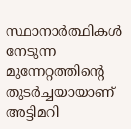സ്ഥാനാർത്ഥികൾ നേടുന്ന മുന്നേറ്റത്തിന്റെ തുടർച്ചയായാണ് അട്ടിമറി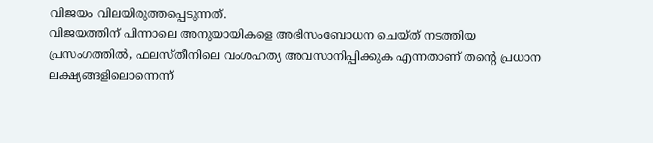വിജയം വിലയിരുത്തപ്പെടുന്നത്.
വിജയത്തിന് പിന്നാലെ അനുയായികളെ അഭിസംബോധന ചെയ്ത് നടത്തിയ പ്രസംഗത്തിൽ, ഫലസ്തീനിലെ വംശഹത്യ അവസാനിപ്പിക്കുക എന്നതാണ് തന്റെ പ്രധാന ലക്ഷ്യങ്ങളിലൊന്നെന്ന്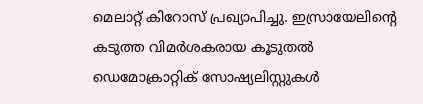മെലാറ്റ് കിറോസ് പ്രഖ്യാപിച്ചു. ഇസ്രായേലിന്റെ കടുത്ത വിമർശകരായ കൂടുതൽ ഡെമോക്രാറ്റിക് സോഷ്യലിസ്റ്റുകൾ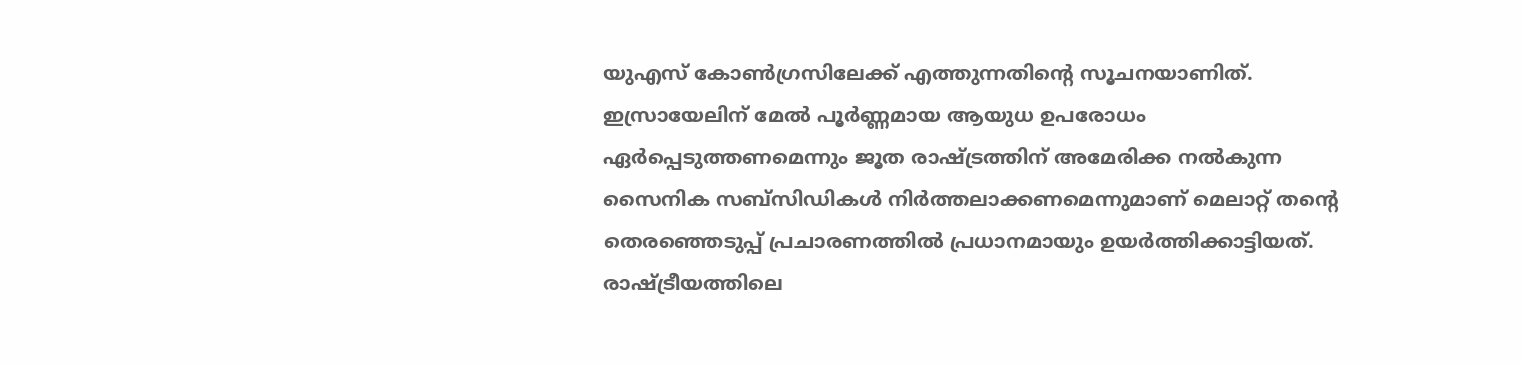യുഎസ് കോൺഗ്രസിലേക്ക് എത്തുന്നതിന്റെ സൂചനയാണിത്.
ഇസ്രായേലിന് മേൽ പൂർണ്ണമായ ആയുധ ഉപരോധം ഏർപ്പെടുത്തണമെന്നും ജൂത രാഷ്ട്രത്തിന് അമേരിക്ക നൽകുന്ന സൈനിക സബ്സിഡികൾ നിർത്തലാക്കണമെന്നുമാണ് മെലാറ്റ് തന്റെ തെരഞ്ഞെടുപ്പ് പ്രചാരണത്തിൽ പ്രധാനമായും ഉയർത്തിക്കാട്ടിയത്. രാഷ്ട്രീയത്തിലെ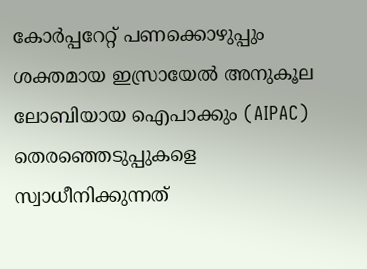കോർപ്പറേറ്റ് പണക്കൊഴുപ്പും ശക്തമായ ഇസ്രായേൽ അനുകൂല ലോബിയായ ഐപാക്കും (AIPAC) തെരഞ്ഞെടുപ്പുകളെ സ്വാധീനിക്കുന്നത്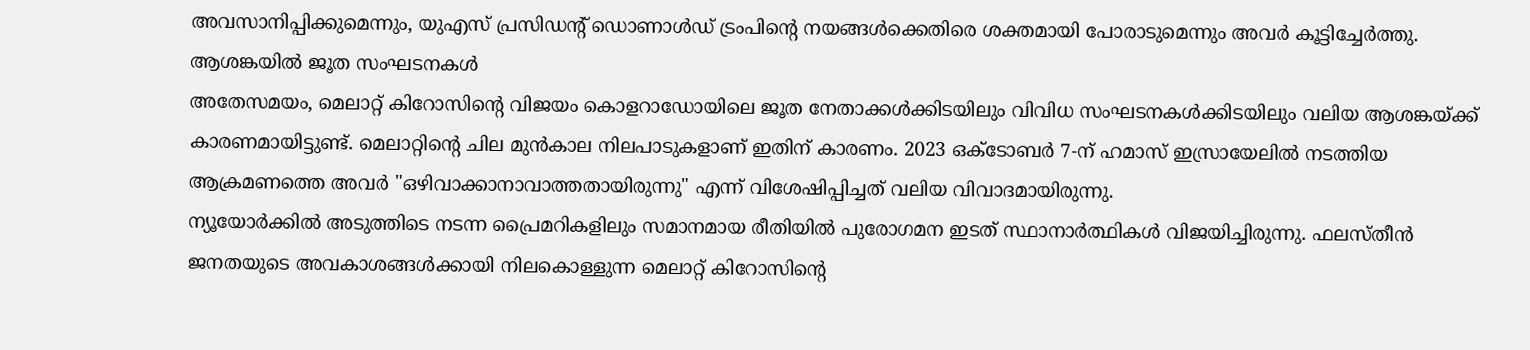അവസാനിപ്പിക്കുമെന്നും, യുഎസ് പ്രസിഡന്റ് ഡൊണാൾഡ് ട്രംപിന്റെ നയങ്ങൾക്കെതിരെ ശക്തമായി പോരാടുമെന്നും അവർ കൂട്ടിച്ചേർത്തു.
ആശങ്കയിൽ ജൂത സംഘടനകൾ
അതേസമയം, മെലാറ്റ് കിറോസിന്റെ വിജയം കൊളറാഡോയിലെ ജൂത നേതാക്കൾക്കിടയിലും വിവിധ സംഘടനകൾക്കിടയിലും വലിയ ആശങ്കയ്ക്ക് കാരണമായിട്ടുണ്ട്. മെലാറ്റിന്റെ ചില മുൻകാല നിലപാടുകളാണ് ഇതിന് കാരണം. 2023 ഒക്ടോബർ 7-ന് ഹമാസ് ഇസ്രായേലിൽ നടത്തിയ ആക്രമണത്തെ അവർ "ഒഴിവാക്കാനാവാത്തതായിരുന്നു" എന്ന് വിശേഷിപ്പിച്ചത് വലിയ വിവാദമായിരുന്നു.
ന്യൂയോർക്കിൽ അടുത്തിടെ നടന്ന പ്രൈമറികളിലും സമാനമായ രീതിയിൽ പുരോഗമന ഇടത് സ്ഥാനാർത്ഥികൾ വിജയിച്ചിരുന്നു. ഫലസ്തീൻ ജനതയുടെ അവകാശങ്ങൾക്കായി നിലകൊള്ളുന്ന മെലാറ്റ് കിറോസിന്റെ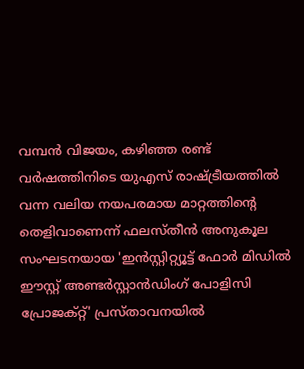വമ്പൻ വിജയം, കഴിഞ്ഞ രണ്ട് വർഷത്തിനിടെ യുഎസ് രാഷ്ട്രീയത്തിൽ വന്ന വലിയ നയപരമായ മാറ്റത്തിന്റെ തെളിവാണെന്ന് ഫലസ്തീൻ അനുകൂല സംഘടനയായ 'ഇൻസ്റ്റിറ്റ്യൂട്ട് ഫോർ മിഡിൽ ഈസ്റ്റ് അണ്ടർസ്റ്റാൻഡിംഗ് പോളിസി പ്രോജക്റ്റ്' പ്രസ്താവനയിൽ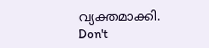വ്യക്തമാക്കി.
Don't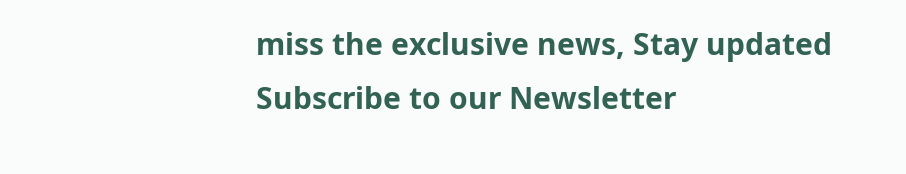miss the exclusive news, Stay updated
Subscribe to our Newsletter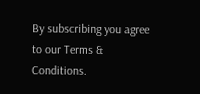By subscribing you agree to our Terms & Conditions.